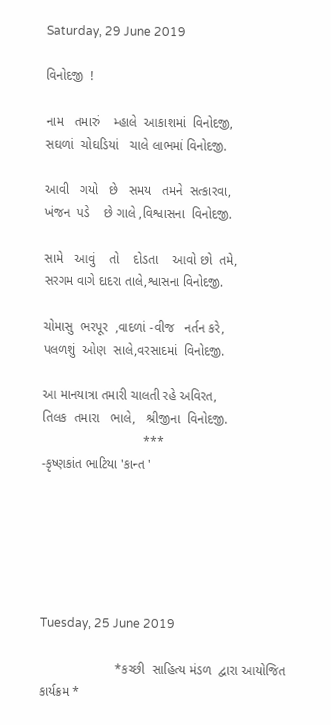Saturday, 29 June 2019

વિનોદજી  !

નામ   તમારું    મ્હાલે  આકાશમાં  વિનોદજી,
સઘળાં  ચોઘડિયાં   ચાલે લાભમાં વિનોદજી.

આવી   ગયો   છે   સમય   તમને  સત્કારવા,
ખંજન  પડે    છે ગાલે ,વિશ્વાસના  વિનોદજી.

સામે   આવું    તો    દોડતા    આવો છો  તમે,
સરગમ વાગે દાદરા તાલે,શ્વાસના વિનોદજી.

ચોમાસુ  ભરપૂર  ,વાદળાં -વીજ   નર્તન કરે,
પલળશું  ઓણ  સાલે,વરસાદમાં  વિનોદજી.

આ માનયાત્રા તમારી ચાલતી રહે અવિરત,
તિલક  તમારા   ભાલે,   શ્રીજીના  વિનોદજી.
                            ***
-કૃષ્ણકાંત ભાટિયા 'કાન્ત '






Tuesday, 25 June 2019

                     *કચ્છી  સાહિત્ય મંડળ  દ્વારા આયોજિત કાર્યક્રમ *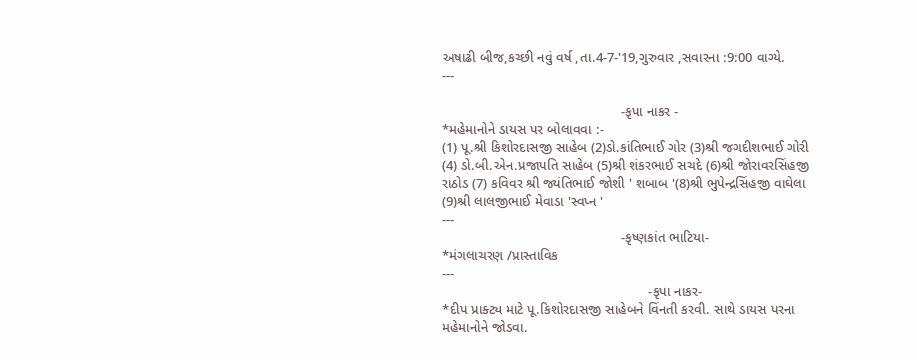અષાઢી બીજ,કચ્છી નવું વર્ષ ,તા.4-7-'19,ગુરુવાર ,સવારના :9:00 વાગ્યે.
---

                                              -કૃપા નાકર -
*મહેમાનોને ડાયસ પર બોલાવવા :-
(1) પૂ.શ્રી કિશોરદાસજી સાહેબ (2)ડો.કાંતિભાઈ ગોર (3)શ્રી જગદીશભાઈ ગોરી
(4) ડો.બી.એન.પ્રજાપતિ સાહેબ (5)શ્રી શંકરભાઈ સચદે (6)શ્રી જોરાવરસિંહજી
રાઠોડ (7) કવિવર શ્રી જ્યંતિભાઈ જોશી ' શબાબ '(8)શ્રી ભુપેન્દ્રસિંહજી વાઘેલા
(9)શ્રી લાલજીભાઈ મેવાડા 'સ્વપ્ન '
---
                                              -કૃષ્ણકાંત ભાટિયા-
*મંગલાચરણ /પ્રાસ્તાવિક
---
                                                     -કૃપા નાકર-
*દીપ પ્રાક્ટ્ય માટે પૂ.કિશોરદાસજી સાહેબને વિંનતી કરવી. સાથે ડાયસ પરના
મહેમાનોને જોડવા.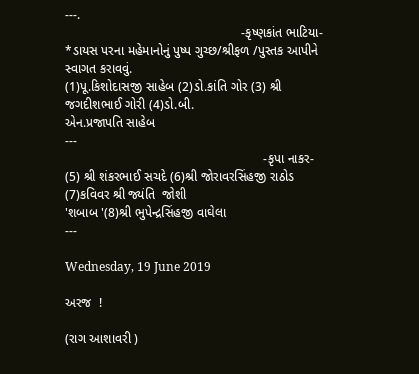---.
                                                 -કૃષ્ણકાંત ભાટિયા-
*ડાયસ પરના મહેમાનોનું પુષ્પ ગુચ્છ/શ્રીફળ /પુસ્તક આપીને સ્વાગત કરાવવું.
(1)પૂ.કિશોદાસજી સાહેબ (2)ડો.કાંતિ ગોર (3) શ્રી જગદીશભાઈ ગોરી (4)ડો.બી.
એન.પ્રજાપતિ સાહેબ
---
                                                       -કૃપા નાકર-
(5) શ્રી શંકરભાઈ સચદે (6)શ્રી જોરાવરસિંહજી રાઠોડ (7)કવિવર શ્રી જ્યંતિ  જોશી
'શબાબ '(8)શ્રી ભુપેન્દ્રસિંહજી વાઘેલા
---

Wednesday, 19 June 2019

અરજ  !

(રાગ આશાવરી )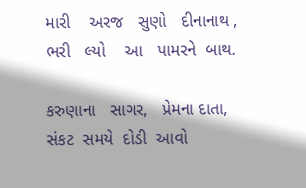મારી    અરજ   સુણો   દીનાનાથ ,
ભરી   લ્યો    આ   પામરને  બાથ.

કરુણાના   સાગર,   પ્રેમના દાતા,
સંકટ  સમયે  દોડી  આવો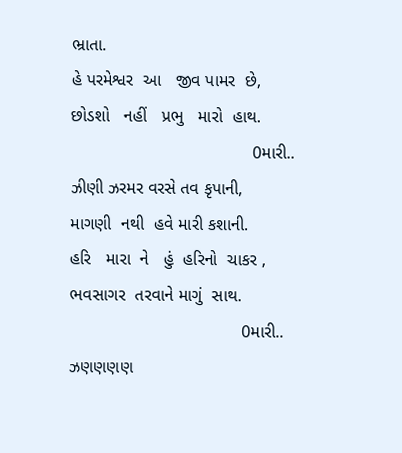ભ્રાતા.
હે પરમેશ્વર  આ   જીવ પામર  છે,
છોડશો   નહીં   પ્રભુ   મારો  હાથ.
                                      0મારી..
ઝીણી ઝરમર વરસે તવ કૃપાની,
માગણી  નથી  હવે મારી કશાની.
હરિ   મારા  ને   હું  હરિનો  ચાકર ,
ભવસાગર  તરવાને માગું  સાથ.
                                    0મારી..
ઝણણણણ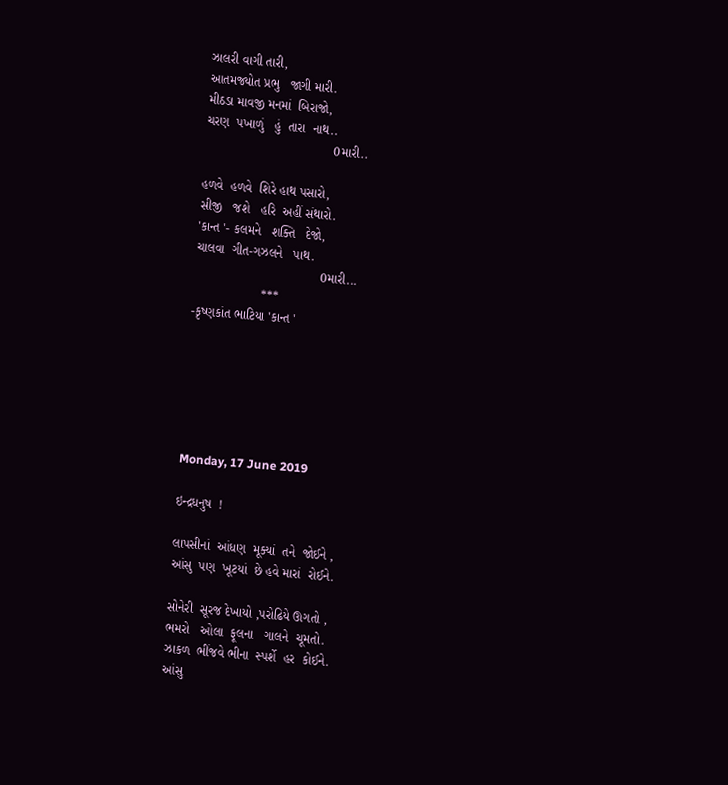ઝાલરી વાગી તારી,
આતમજ્યોત પ્રભુ   જાગી મારી.
મીઠડા માવજી મનમાં  બિરાજો,
ચરણ  પખાળું   હું  તારા  નાથ..
                                    0મારી..

હળવે  હળવે  શિરે હાથ પસારો,
સીજી   જશે   હરિ  અહીં સંથારો.
'કાન્ત '- કલમને   શક્તિ   દેજો,
ચાલવા  ગીત-ગઝલને   પાથ.
                                   0મારી...
                   ***
-કૃષ્ણકાંત ભાટિયા 'કાન્ત '






Monday, 17 June 2019

ઇન્દ્રધનુષ  !

લાપસીનાં  આંધણ  મૂક્યાં  તને  જોઈને ,
આંસુ  પણ  ખૂટયાં  છે હવે મારાં  રોઈને.

સોનેરી  સૂરજ દેખાયો ,પરોઢિયે ઊગતો ,
ભમરો   ઓલા  ફૂલના   ગાલને  ચૂમતો.
ઝાકળ  ભીંજવે ભીના  સ્પર્શે  હર  કોઈને.
આંસુ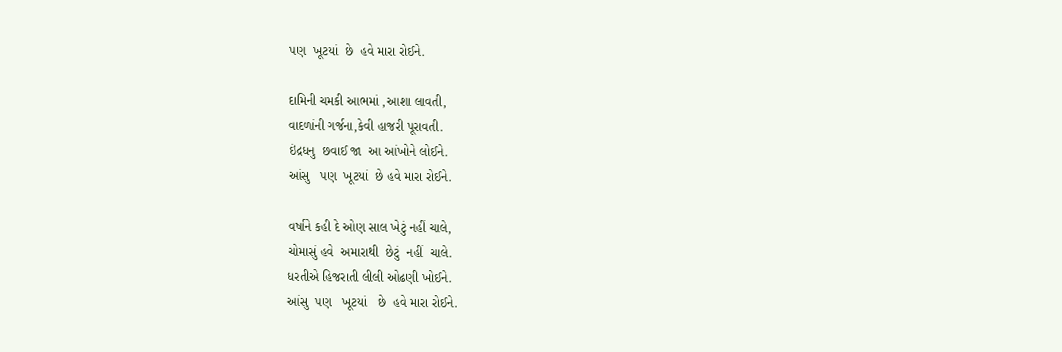પણ  ખૂટયાં  છે  હવે મારા રોઈને.

દામિની ચમકી આભમાં ,આશા લાવતી,
વાદળાંની ગર્જના,કેવી હાજરી પૂરાવતી.
ઇંદ્રધનુ  છવાઈ જા  આ આંખોને લોઈને.
આંસુ   પણ  ખૂટયાં  છે હવે મારા રોઈને.

વર્ષાને કહી દે ઓણ સાલ ખેટું નહીં ચાલે,
ચોમાસું હવે  અમારાથી  છેટું  નહીં  ચાલે.
ધરતીએ હિજરાતી લીલી ઓઢણી ખોઈને.
આંસુ  પણ   ખૂટયાં   છે  હવે મારા રોઈને.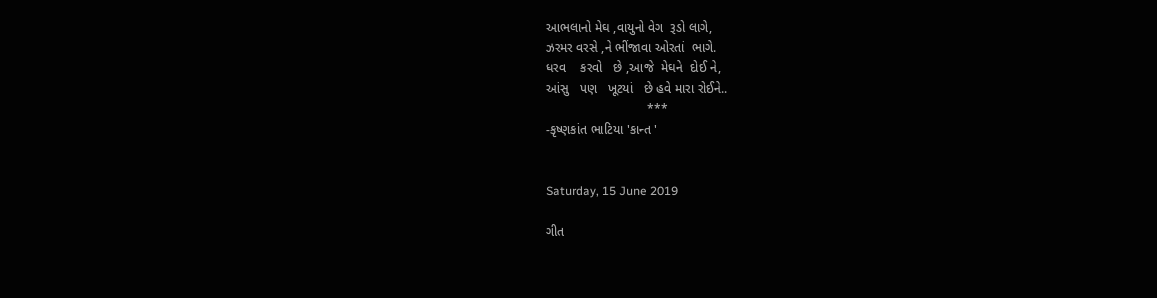આભલાનો મેઘ ,વાયુનો વેગ  રૂડો લાગે,
ઝરમર વરસે ,ને ભીંજાવા ઓરતાં  ભાગે.
ધરવ    કરવો   છે ,આજે  મેઘને  દોઈ ને,
આંસુ   પણ   ખૂટયાં   છે હવે મારા રોઈને..
                            ***
-કૃષ્ણકાંત ભાટિયા 'કાન્ત '


Saturday, 15 June 2019

ગીત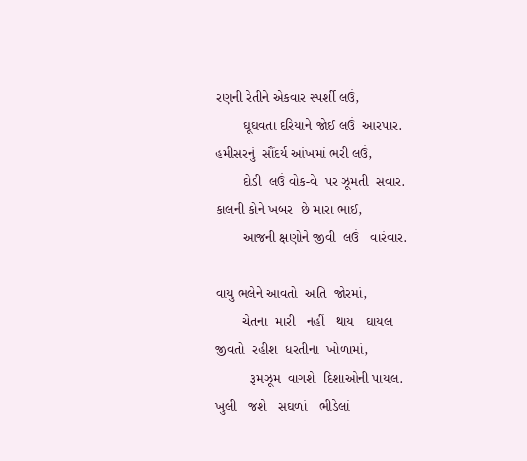રણની રેતીને એકવાર સ્પર્શી લઉં,
       ઘૂઘવતા દરિયાને જોઈ લઉં  આરપાર.
હમીસરનું  સૌંદર્ય આંખમાં ભરી લઉં,
       દોડી  લઉં વોક-વે  પર ઝૂમતી  સવાર.
કાલની કોને ખબર  છે મારા ભાઈ,
       આજની ક્ષણોને જીવી  લઉં   વારંવાર.

વાયુ ભલેને આવતો  અતિ  જોરમાં,
       ચેતના  મારી   નહીં   થાય   ઘાયલ
જીવતો  રહીશ  ધરતીના  ખોળામાં,
         રૂમઝૂમ  વાગશે  દિશાઓની પાયલ.
ખુલી   જશે   સઘળાં   ભીડેલાં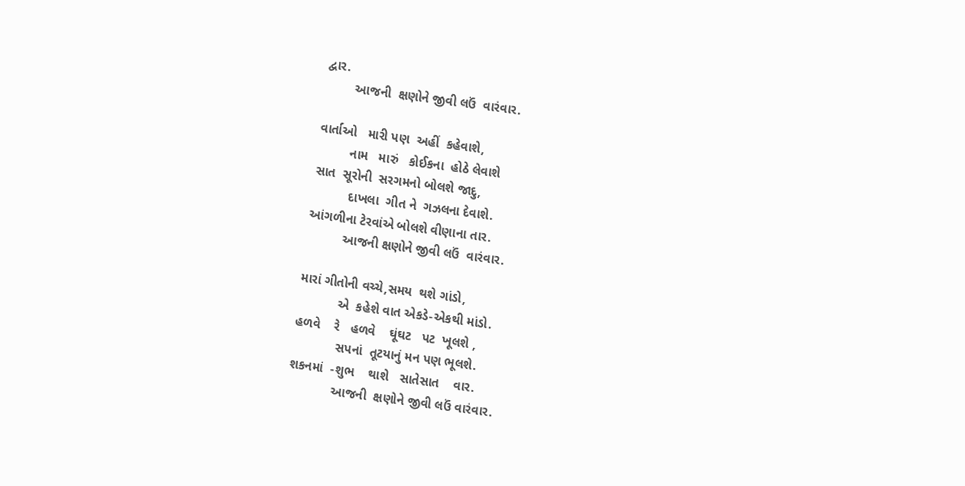દ્વાર.
        આજની  ક્ષણોને જીવી લઉં  વારંવાર.

વાર્તાઓ   મારી પણ  અહીં  કહેવાશે,
         નામ   મારું   કોઈકના  હોઠે લેવાશે
સાત  સૂરોની  સરગમનો બોલશે જાદુ,
          દાખલા  ગીત ને  ગઝલના દેવાશે.
આંગળીના ટેરવાંએ બોલશે વીણાના તાર.
          આજની ક્ષણોને જીવી લઉં  વારંવાર.

મારાં ગીતોની વચ્ચે,સમય  થશે ગાંડો,
           એ  કહેશે વાત એકડે-એકથી માંડો.
હળવે    રે   હળવે    ઘૂંઘટ   પટ  ખૂલશે ,
            સપનાં  તૂટયાનું મન પણ ભૂલશે.
શકનમાં  -શુભ    થાશે   સાતેસાત    વાર.
            આજની  ક્ષણોને જીવી લઉં વારંવાર.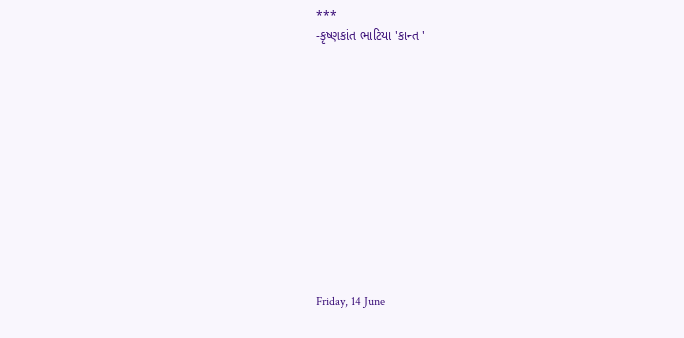***
-કૃષ્ણકાંત ભાટિયા 'કાન્ત '












Friday, 14 June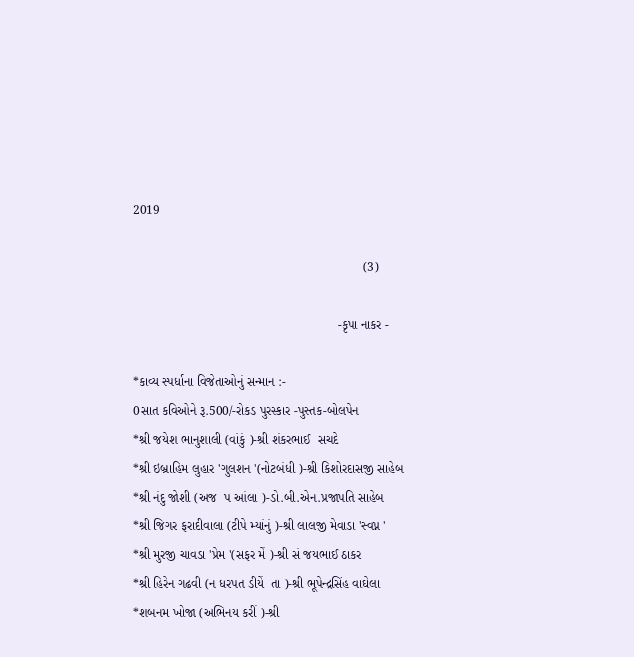2019

                                                                (3)

                                                         -કૃપા નાકર -

*કાવ્ય સ્પર્ધાના વિજેતાઓનું સન્માન :-
0સાત કવિઓને રૂ.500/-રોકડ પુરસ્કાર -પુસ્તક-બોલપેન
*શ્રી જયેશ ભાનુશાલી (વાંકું )-શ્રી શંકરભાઈ  સચદે
*શ્રી ઇબ્રાહિમ લુહાર 'ગુલશન '(નોટબંધી )-શ્રી કિશોરદાસજી સાહેબ
*શ્રી નંદુ જોશી (અજ  પ આંલા )-ડો.બી.એન.પ્રજાપતિ સાહેબ
*શ્રી જિગર ફરાદીવાલા (ટીપે મ્યાંનું )-શ્રી લાલજી મેવાડા 'સ્વપ્ન '
*શ્રી મુરજી ચાવડા 'પ્રેમ '(સફર મેં )-શ્રી સં જયભાઈ ઠાકર
*શ્રી હિરેન ગઢવી (ન ધરપત ડીયેં  તા )-શ્રી ભૂપેન્દ્રસિંહ વાઘેલા
*શબનમ ખોજા (અભિનય કરીં )-શ્રી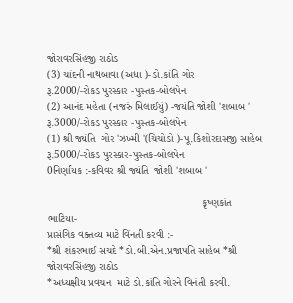જોરાવરસિંહજી રાઠોડ
(3) ચાંદની નાથબાવા (અધા )-ડો.કાંતિ ગોર
રૂ.2000/-રોકડ પુરસ્કાર -પુસ્તક-બોલપેન
(2) આનંદ મહેતા (નજરું મિલાઈયું) -જયંતિ જોશી 'શબાબ '
રૂ.3000/-રોકડ પુરસ્કાર -પુસ્તક-બોલપેન
(1) શ્રી જ્યંતિ  ગોર 'ઝખ્મી '(ચિચોડો )-પૂ.કિશોરદાસજી સાહેબ
રૂ.5000/-રોકડ પુરસ્કાર-પુસ્તક-બોલપેન
0નિર્ણાયક :-કવિવર શ્રી જ્યંતિ  જોશી 'શબાબ '

                                                    કૃષ્ણકાંત ભાટિયા-
પ્રાસંગિક વક્તવ્ય માટે વિંનતી કરવી :-
*શ્રી શંકરભાઈ સચદે *ડો.બી.એન.પ્રજાપતિ સાહેબ *શ્રી જોરાવરસિંહજી રાઠોડ
*અધ્યક્ષીય પ્રવચન  માટે ડો.કાંતિ ગોરને વિનંતી કરવી.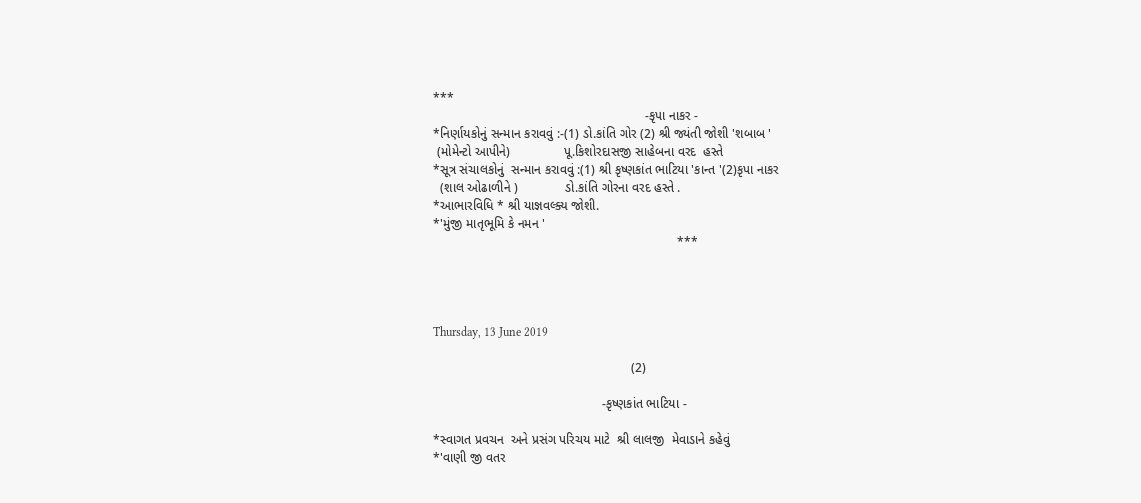***
                                                           -કૃપા નાકર -
*નિર્ણાયકોનું સન્માન કરાવવું :-(1) ડો.કાંતિ ગોર (2) શ્રી જ્યંતી જોશી 'શબાબ '
 (મોમેન્ટો આપીને)               પૂ.કિશોરદાસજી સાહેબના વરદ  હસ્તે
*સૂત્ર સંચાલકોનું  સન્માન કરાવવું :(1) શ્રી કૃષ્ણકાંત ભાટિયા 'કાન્ત '(2)કૃપા નાકર
  (શાલ ઓઢાળીને )             ડો.કાંતિ ગોરના વરદ હસ્તે .
*આભારવિધિ * શ્રી યાજ્ઞવલ્ક્ય જોશી.
*'મુંજી માતૃભૂમિ કે નમન '
                                                                    ***




Thursday, 13 June 2019

                                                       (2)

                                               -કૃષ્ણકાંત ભાટિયા -

*સ્વાગત પ્રવચન  અને પ્રસંગ પરિચય માટે  શ્રી લાલજી  મેવાડાને કહેવું
*'વાણી જી વતર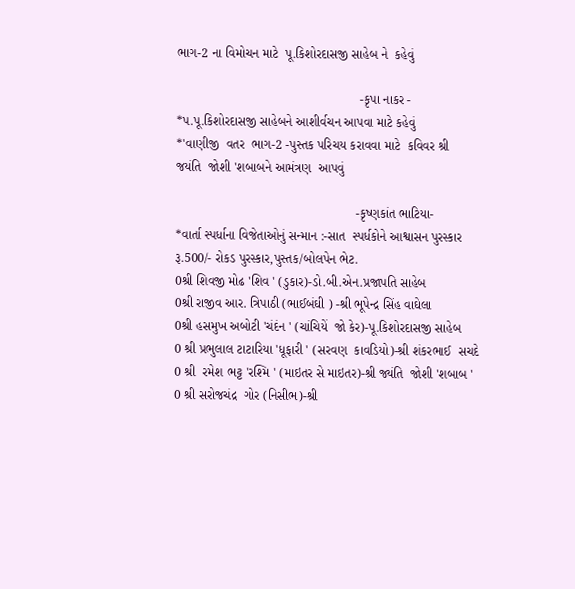ભાગ-2 ના વિમોચન માટે  પૂ.કિશોરદાસજી સાહેબ ને  કહેવું

                                                   -કૃપા નાકર -
*પ.પૂ.કિશોરદાસજી સાહેબને આશીર્વચન આપવા માટે કહેવું
*'વાણીજી  વતર  ભાગ-2 -પુસ્તક પરિચય કરાવવા માટે  કવિવર શ્રી
જયંતિ  જોશી 'શબાબને આમંત્રણ  આપવું

                                                  -કૃષ્ણકાંત ભાટિયા-
*વાર્તા સ્પર્ધાના વિજેતાઓનું સન્માન :-સાત  સ્પર્ધકોને આશ્વાસન પુરસ્કાર
રૂ.500/- રોકડ પુરસ્કાર,પુસ્તક/બોલપેન ભેટ.
0શ્રી શિવજી મોઢ 'શિવ ' (ડુકાર)-ડો.બી.એન.પ્રજાપતિ સાહેબ
0શ્રી રાજીવ આર. ત્રિપાઠી (ભાઈબંઘી ) -શ્રી ભૂપેન્દ્ર સિંહ વાઘેલા
0શ્રી હસમુખ અબોટી 'ચંદંન ' (ચાંચિયેં  જો કેર)-પૂ.કિશોરદાસજી સાહેબ
0 શ્રી પ્રભુલાલ ટાટારિયા 'ધૂફારી ' (સરવણ  કાવડિયો)-શ્રી શંકરભાઈ  સચદે
0 શ્રી  રમેશ ભટ્ટ 'રશ્મિ ' (માઇતર સે માઇતર)-શ્રી જ્યંતિ  જોશી 'શબાબ '
0 શ્રી સરોજચંદ્ર  ગોર (નિસીભ)-શ્રી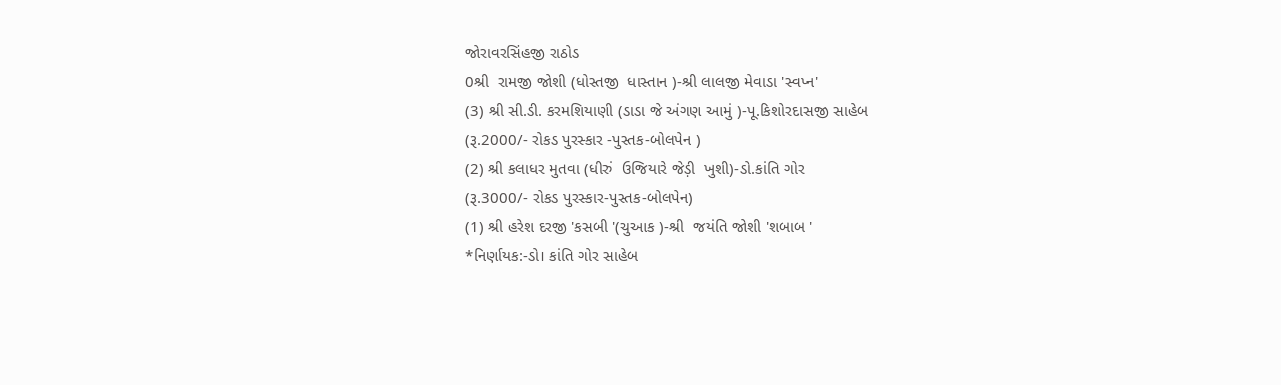જોરાવરસિંહજી રાઠોડ
0શ્રી  રામજી જોશી (ધોસ્તજી  ધાસ્તાન )-શ્રી લાલજી મેવાડા 'સ્વપ્ન'
(3) શ્રી સી.ડી. કરમશિયાણી (ડાડા જે અંગણ આમું )-પૂ.કિશોરદાસજી સાહેબ
(રૂ.2000/- રોકડ પુરસ્કાર -પુસ્તક-બોલપેન )
(2) શ્રી કલાધર મુતવા (ધીરું  ઉજિયારે જેડ઼ી  ખુશી)-ડો.કાંતિ ગોર
(રૂ.3000/- રોકડ પુરસ્કાર-પુસ્તક-બોલપેન)
(1) શ્રી હરેશ દરજી 'કસબી '(ચુઆક )-શ્રી  જયંતિ જોશી 'શબાબ '
*નિર્ણાયક:-ડો। કાંતિ ગોર સાહેબ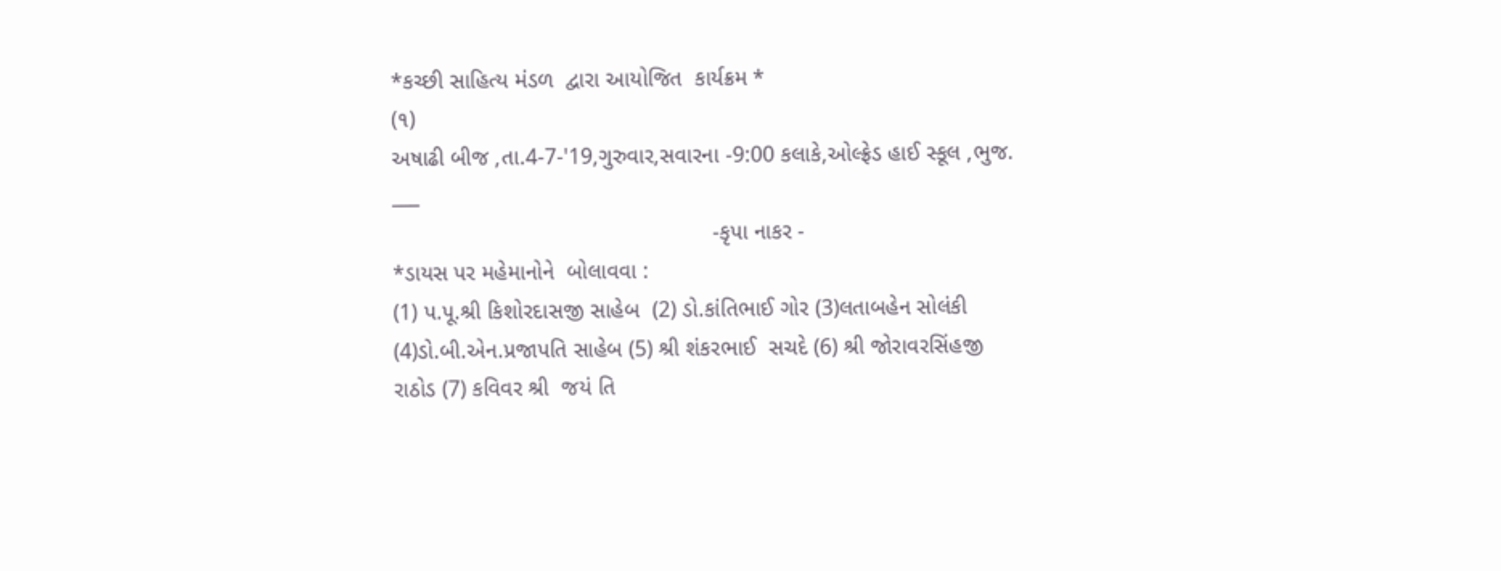*કચ્છી સાહિત્ય મંડળ  દ્વારા આયોજિત  કાર્યક્રમ *                                                                                    (૧)
અષાઢી બીજ ,તા.4-7-'19,ગુરુવાર,સવારના -9:00 કલાકે,ઓલ્ફ્રેડ હાઈ સ્કૂલ ,ભુજ.
___
                                                   -કૃપા નાકર -
*ડાયસ પર મહેમાનોને  બોલાવવા :
(1) પ.પૂ.શ્રી કિશોરદાસજી સાહેબ  (2) ડો.કાંતિભાઈ ગોર (3)લતાબહેન સોલંકી
(4)ડો.બી.એન.પ્રજાપતિ સાહેબ (5) શ્રી શંકરભાઈ  સચદે (6) શ્રી જોરાવરસિંહજી
રાઠોડ (7) કવિવર શ્રી  જયં તિ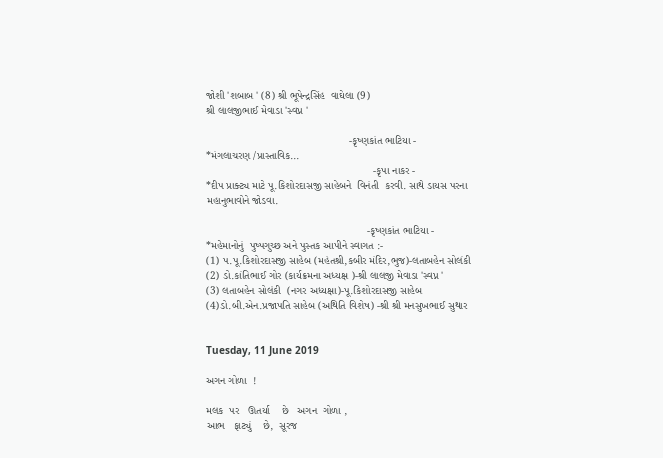જોશી 'શબાબ ' (8) શ્રી ભૂપેન્દ્રસિંહ  વાઘેલા (9)
શ્રી લાલજીભાઈ મેવાડા 'સ્વપ્ન '

                                                -કૃષ્ણકાંત ભાટિયા -
*મંગલાચરણ /પ્રાસ્તાવિક...
                                                        -કૃપા નાકર -
*દીપ પ્રાક્ટ્ય માટે પૂ.કિશોરદાસજી સાહેબને  વિનંતી  કરવી. સાથે ડાયસ પરના
મહાનુભાવોને જોડવા.

                                                      -કૃષ્ણકાંત ભાટિયા -
*મહેમાનોનું  પુષ્પગુચ્છ અને પુસ્તક આપીને સ્વાગત :-
(1) પ.પૂ.કિશોરદાસજી સાહેબ (મહંતશ્રી,કબીર મંદિર,ભુજ)-લતાબહેન સોલંકી
(2) ડો.કાંતિભાઈ ગોર (કાર્યક્રમના અધ્યક્ષ )-શ્રી લાલજી મેવાડા 'સ્વપ્ન '
(3) લતાબહેન સોલંકી  (નગર અધ્યક્ષા)-પૂ.કિશોરદાસજી સાહેબ
(4)ડો.બી.એન.પ્રજાપતિ સાહેબ (અથિતિ વિશેષ) -શ્રી શ્રી મનસુખભાઈ સુથાર


Tuesday, 11 June 2019

અગન ગોળા  !

મલક  પર   ઊતર્યા    છે   અગન  ગોળા ,
આભ   ફાટ્યું    છે,  સૂરજ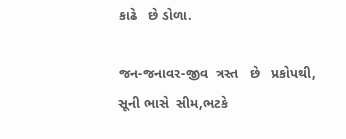કાઢે   છે ડોળા.

જન-જનાવર-જીવ  ત્રસ્ત   છે   પ્રકોપથી,
સૂની ભાસે  સીમ,ભટકે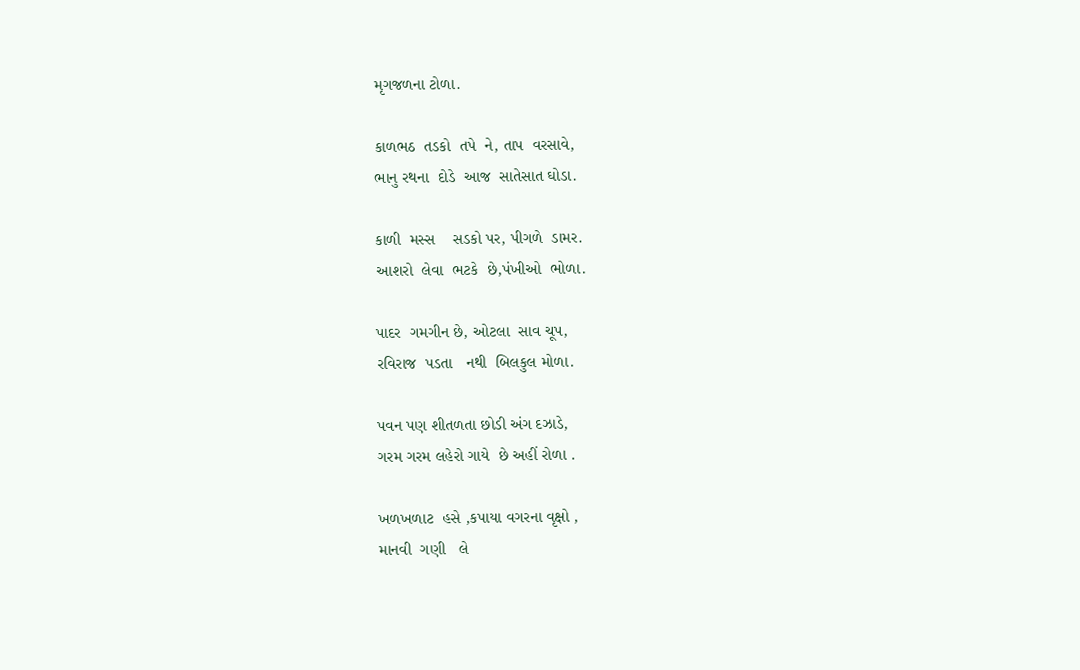મૃગજળના ટોળા.

કાળભઠ  તડકો  તપે  ને, તાપ  વરસાવે,
ભાનુ રથના  દોડે  આજ  સાતેસાત ઘોડા.

કાળી  મસ્સ    સડકો પર, પીગળે  ડામર.
આશરો  લેવા  ભટકે  છે,પંખીઓ  ભોળા.

પાદર  ગમગીન છે, ઓટલા  સાવ ચૂપ,
રવિરાજ  પડતા   નથી  બિલકુલ મોળા.

પવન પણ શીતળતા છોડી અંગ દઝાડે,
ગરમ ગરમ લહેરો ગાયે  છે અહીં રોળા .

ખળખળાટ  હસે ,કપાયા વગરના વૃક્ષો ,
માનવી  ગણી   લે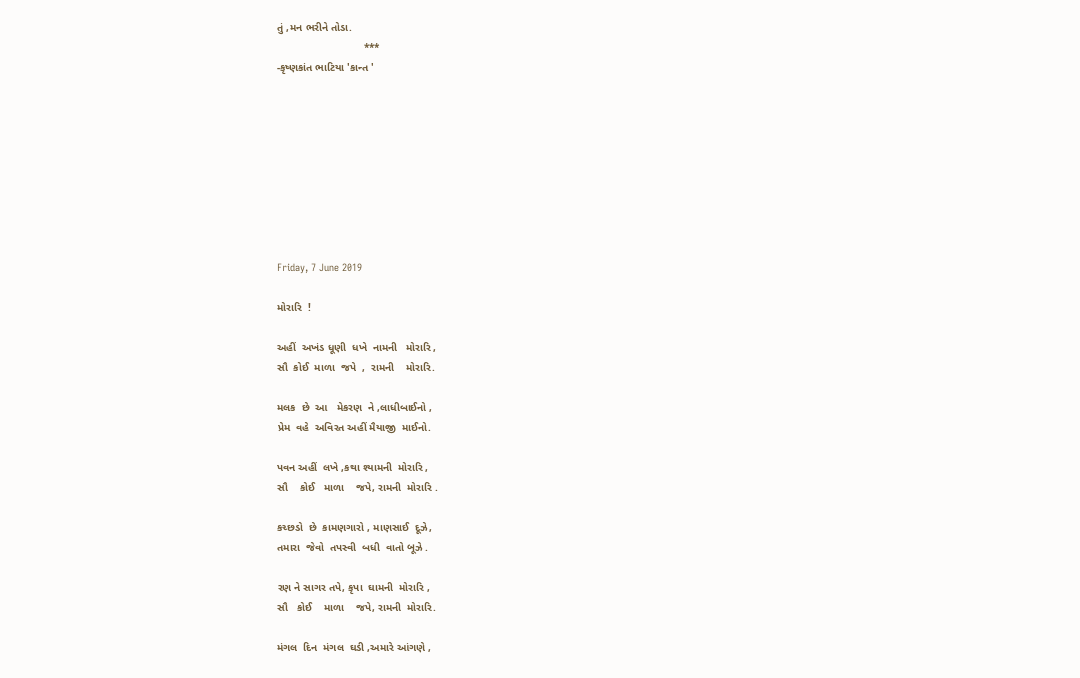તું ,મન ભરીને તોડા.
                             ***
-કૃષ્ણકાંત ભાટિયા 'કાન્ત '









Friday, 7 June 2019

મોરારિ  !

અહીં  અખંડ ધૂણી  ધખે  નામની   મોરારિ ,
સૌ  કોઈ  માળા  જપે  ,  રામની    મોરારિ.

મલક  છે  આ   મેકરણ  ને ,લાધીબાઈનો ,
પ્રેમ  વહે  અવિરત અહીં મૈયાજી  માઈનો.

પવન અહીં  લખે ,કથા શ્યામની  મોરારિ ,
સૌ    કોઈ   માળા    જપે, રામની  મોરારિ .

કચ્છડો  છે  કામણગારો , માણસાઈ  દૂઝે,
તમારા  જેવો  તપસ્વી  બધી  વાતો બૂઝે .

રણ ને સાગર તપે, કૃપા  ઘામની  મોરારિ ,
સૌ   કોઈ    માળા    જપે, રામની  મોરારિ.

મંગલ  દિન  મંગલ  ઘડી ,અમારે આંગણે ,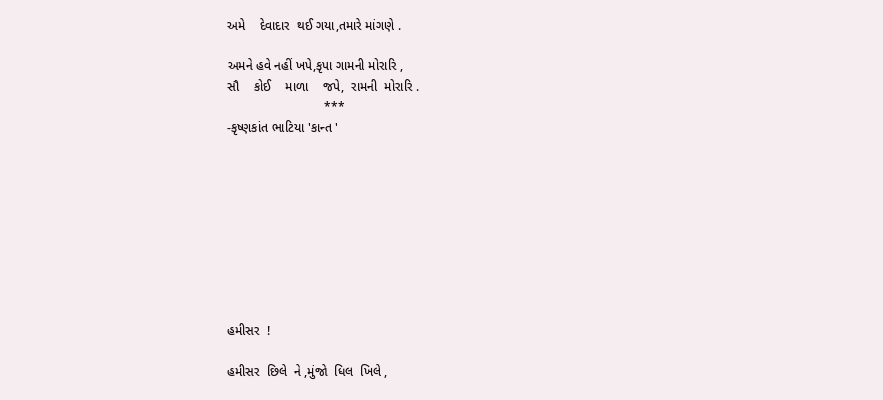અમે    દેવાદાર  થઈ ગયા,તમારે માંગણે .

અમને હવે નહીં ખપે,કૃપા ગામની મોરારિ ,
સૌ    કોઈ    માળા    જપે,  રામની  મોરારિ .
                           ***
-કૃષ્ણકાંત ભાટિયા 'કાન્ત '









હમીસર  !

હમીસર  છિલે  ને ,મુંજો  ધિલ  ખિલે ,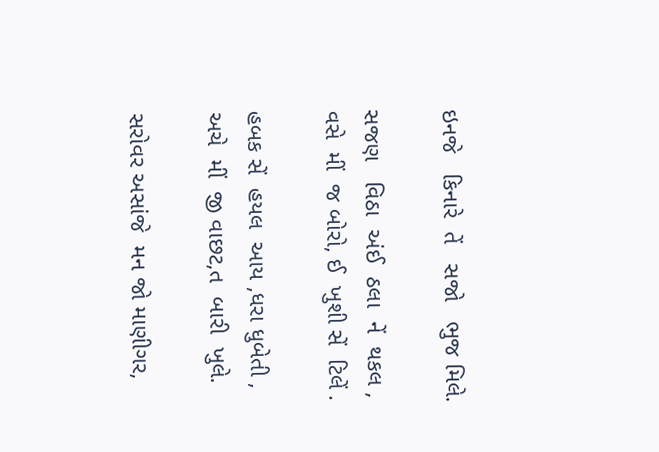ઇનજે   કિનારે  તેં   સજો   ભુજ મિલે.

સજણ   વિઠા  અંઈ  ઠલા  નેં  થકલ ,
વસે  મીં  જ બોરો, ઈ  ખુશી સેં  ટિલેં .

હબક સેં  હયલ  આય ,ધરા ધુબેતી ,
અચે  મીં  જી વાછટ,ત  બારી  ખુલે.

સરોવર અસાંજે  મન જો માણીગર,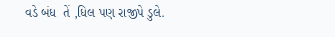વડે બંધ  તેં ,ધિલ પણ રાજીપે ડુલે.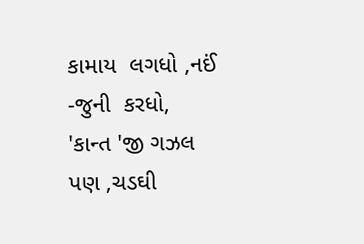કામાય  લગધો ,નઈં -જુની  કરધો,
'કાન્ત 'જી ગઝલ પણ ,ચડઘી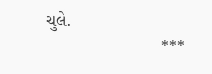ચુલે.
                        ***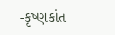-કૃષ્ણકાંત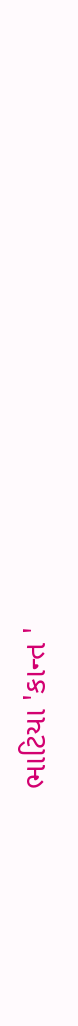ભાટિયા 'કાન્ત '